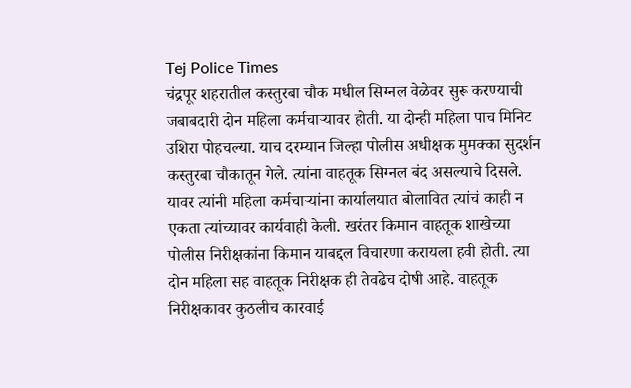Tej Police Times
चंद्रपूर शहरातील कस्तुरबा चौक मधील सिग्नल वेळेवर सुरू करण्याची जबाबदारी दोन महिला कर्मचाऱ्यावर होती. या दोन्ही महिला पाच मिनिट उशिरा पोहचल्या. याच दरम्यान जिल्हा पोलीस अधीक्षक मुमक्का सुदर्शन कस्तुरबा चौकातून गेले. त्यांना वाहतूक सिग्नल बंद असल्याचे दिसले. यावर त्यांनी महिला कर्मचाऱ्यांना कार्यालयात बोलावित त्यांचं काही न एकता त्यांच्यावर कार्यवाही केली. खरंतर किमान वाहतूक शाखेच्या पोलीस निरीक्षकांना किमान याबद्दल विचारणा करायला हवी होती. त्या दोन महिला सह वाहतूक निरीक्षक ही तेवढेच दोषी आहे. वाहतूक निरीक्षकावर कुठलीच कारवाई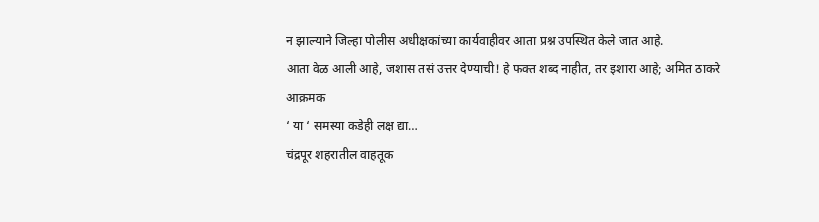न झाल्याने जिल्हा पोलीस अधीक्षकांच्या कार्यवाहीवर आता प्रश्न उपस्थित केले जात आहे.
आता वेळ आली आहे, जशास तसं उत्तर देण्याची! हे फक्त शब्द नाहीत, तर इशारा आहे; अमित ठाकरे आक्रमक
‘ या ‘ समस्या कडेही लक्ष द्या…
चंद्रपूर शहरातील वाहतूक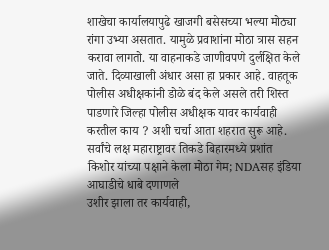शाखेचा कार्यालयापुढे खाजगी बसेसच्या भल्या मोठ्या रांगा उभ्या असतात. यामुळे प्रवाशांना मोठा त्रास सहन करावा लागतो. या वाहनाकडे जाणीवपणे दुर्लक्षित केले जाते. दिव्याखाली अंधार असा हा प्रकार आहे. वाहतूक पोलीस अधीक्षकांनी डोळे बंद केले असले तरी शिस्त पाडणारे जिल्हा पोलीस अधीक्षक यावर कार्यवाही करतील काय ? अशी चर्चा आता शहरात सुरू आहे.
सर्वांचे लक्ष महाराष्ट्रावर तिकडे बिहारमध्ये प्रशांत किशोर यांच्या पक्षाने केला मोठा गेम; NDAसह इंडिया आघाडीचे धाबे दणाणले
उशीर झाला तर कार्यवाही,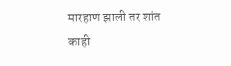मारहाण झाली तर शांत
काही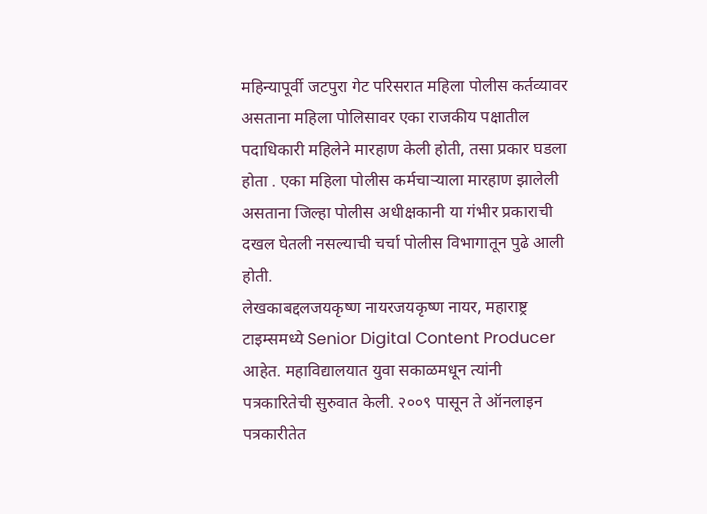महिन्यापूर्वी जटपुरा गेट परिसरात महिला पोलीस कर्तव्यावर असताना महिला पोलिसावर एका राजकीय पक्षातील पदाधिकारी महिलेने मारहाण केली होती, तसा प्रकार घडला होता . एका महिला पोलीस कर्मचाऱ्याला मारहाण झालेली असताना जिल्हा पोलीस अधीक्षकानी या गंभीर प्रकाराची दखल घेतली नसल्याची चर्चा पोलीस विभागातून पुढे आली होती.
लेखकाबद्दलजयकृष्ण नायरजयकृष्ण नायर, महाराष्ट्र टाइम्समध्ये Senior Digital Content Producer आहेत. महाविद्यालयात युवा सकाळमधून त्यांनी पत्रकारितेची सुरुवात केली. २००९ पासून ते ऑनलाइन पत्रकारीतेत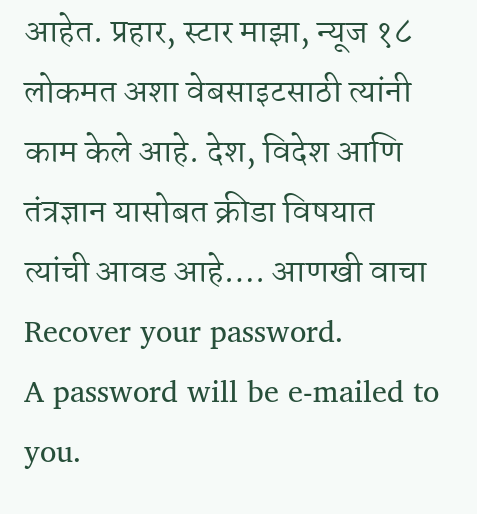आहेत. प्रहार, स्टार माझा, न्यूज १८ लोकमत अशा वेबसाइटसाठी त्यांनी काम केले आहे. देश, विदेश आणि तंत्रज्ञान यासोबत क्रीडा विषयात त्यांची आवड आहे…. आणखी वाचा
Recover your password.
A password will be e-mailed to you.